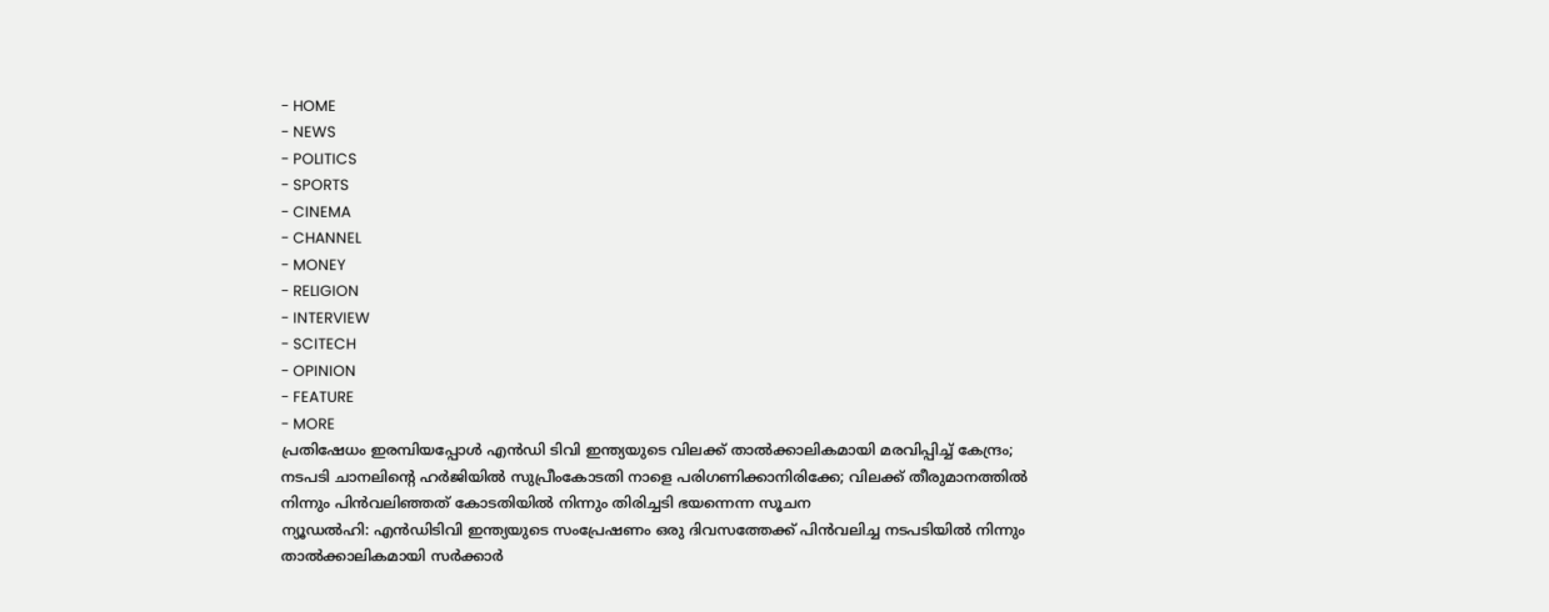- HOME
- NEWS
- POLITICS
- SPORTS
- CINEMA
- CHANNEL
- MONEY
- RELIGION
- INTERVIEW
- SCITECH
- OPINION
- FEATURE
- MORE
പ്രതിഷേധം ഇരമ്പിയപ്പോൾ എൻഡി ടിവി ഇന്ത്യയുടെ വിലക്ക് താൽക്കാലികമായി മരവിപ്പിച്ച് കേന്ദ്രം; നടപടി ചാനലിന്റെ ഹർജിയിൽ സുപ്രീംകോടതി നാളെ പരിഗണിക്കാനിരിക്കേ; വിലക്ക് തീരുമാനത്തിൽ നിന്നും പിൻവലിഞ്ഞത് കോടതിയിൽ നിന്നും തിരിച്ചടി ഭയന്നെന്ന സൂചന
ന്യൂഡൽഹി: എൻഡിടിവി ഇന്ത്യയുടെ സംപ്രേഷണം ഒരു ദിവസത്തേക്ക് പിൻവലിച്ച നടപടിയിൽ നിന്നും താൽക്കാലികമായി സർക്കാർ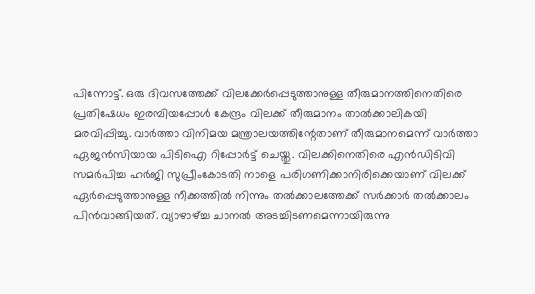പിന്നോട്ട്. ഒരു ദിവസത്തേക്ക് വിലക്കേർപ്പെടുത്താനുള്ള തീരുമാനത്തിനെതിരെ പ്രതിഷേധം ഇരമ്പിയപ്പോൾ കേന്ദ്രം വിലക്ക് തീരുമാനം താൽക്കാലികയി മരവിപ്പിച്ചു. വാർത്താ വിനിമയ മന്ത്രാലയത്തിന്റേതാണ് തീരുമാനമെന്ന് വാർത്താ ഏജൻസിയായ പിടിഐ റിപ്പോർട്ട് ചെയ്തു. വിലക്കിനെതിരെ എൻഡിടിവി സമർപിച്ച ഹർജി സുപ്രീംകോടതി നാളെ പരിഗണിക്കാനിരിക്കെയാണ് വിലക്ക് ഏർപ്പെടുത്താനുള്ള നീക്കത്തിൽ നിന്നും തൽക്കാലത്തേക്ക് സർക്കാർ തൽക്കാലം പിൻവാങ്ങിയത്. വ്യാഴാഴ്ച്ച ചാനൽ അടച്ചിടണമെന്നായിരുന്നു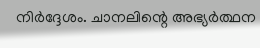നിർദ്ദേശം. ചാനലിന്റെ അഭ്യർത്ഥന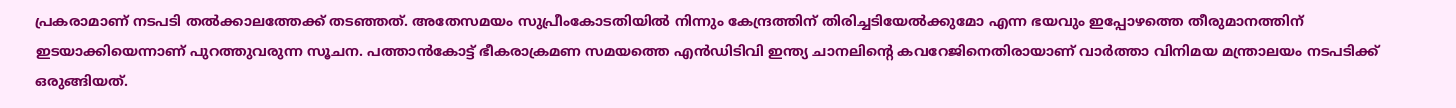പ്രകരാമാണ് നടപടി തൽക്കാലത്തേക്ക് തടഞ്ഞത്. അതേസമയം സുപ്രീംകോടതിയിൽ നിന്നും കേന്ദ്രത്തിന് തിരിച്ചടിയേൽക്കുമോ എന്ന ഭയവും ഇപ്പോഴത്തെ തീരുമാനത്തിന് ഇടയാക്കിയെന്നാണ് പുറത്തുവരുന്ന സൂചന. പത്താൻകോട്ട് ഭീകരാക്രമണ സമയത്തെ എൻഡിടിവി ഇന്ത്യ ചാനലിന്റെ കവറേജിനെതിരായാണ് വാർത്താ വിനിമയ മന്ത്രാലയം നടപടിക്ക് ഒരുങ്ങിയത്.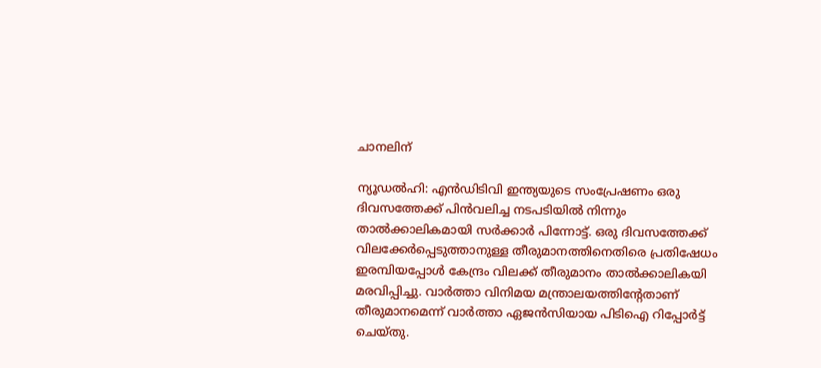ചാനലിന്

ന്യൂഡൽഹി: എൻഡിടിവി ഇന്ത്യയുടെ സംപ്രേഷണം ഒരു ദിവസത്തേക്ക് പിൻവലിച്ച നടപടിയിൽ നിന്നും താൽക്കാലികമായി സർക്കാർ പിന്നോട്ട്. ഒരു ദിവസത്തേക്ക് വിലക്കേർപ്പെടുത്താനുള്ള തീരുമാനത്തിനെതിരെ പ്രതിഷേധം ഇരമ്പിയപ്പോൾ കേന്ദ്രം വിലക്ക് തീരുമാനം താൽക്കാലികയി മരവിപ്പിച്ചു. വാർത്താ വിനിമയ മന്ത്രാലയത്തിന്റേതാണ് തീരുമാനമെന്ന് വാർത്താ ഏജൻസിയായ പിടിഐ റിപ്പോർട്ട് ചെയ്തു.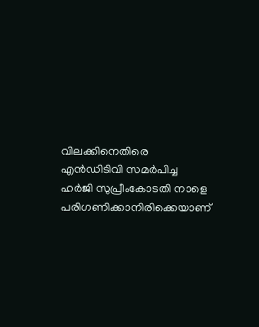വിലക്കിനെതിരെ എൻഡിടിവി സമർപിച്ച ഹർജി സുപ്രീംകോടതി നാളെ പരിഗണിക്കാനിരിക്കെയാണ്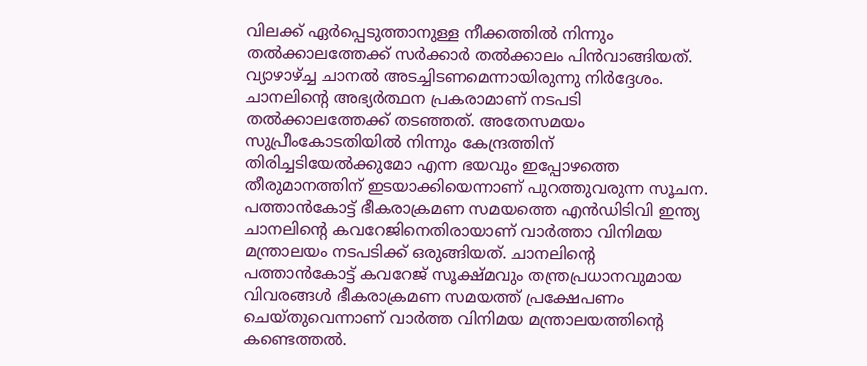വിലക്ക് ഏർപ്പെടുത്താനുള്ള നീക്കത്തിൽ നിന്നും തൽക്കാലത്തേക്ക് സർക്കാർ തൽക്കാലം പിൻവാങ്ങിയത്.
വ്യാഴാഴ്ച്ച ചാനൽ അടച്ചിടണമെന്നായിരുന്നു നിർദ്ദേശം. ചാനലിന്റെ അഭ്യർത്ഥന പ്രകരാമാണ് നടപടി തൽക്കാലത്തേക്ക് തടഞ്ഞത്. അതേസമയം സുപ്രീംകോടതിയിൽ നിന്നും കേന്ദ്രത്തിന് തിരിച്ചടിയേൽക്കുമോ എന്ന ഭയവും ഇപ്പോഴത്തെ തീരുമാനത്തിന് ഇടയാക്കിയെന്നാണ് പുറത്തുവരുന്ന സൂചന. പത്താൻകോട്ട് ഭീകരാക്രമണ സമയത്തെ എൻഡിടിവി ഇന്ത്യ ചാനലിന്റെ കവറേജിനെതിരായാണ് വാർത്താ വിനിമയ മന്ത്രാലയം നടപടിക്ക് ഒരുങ്ങിയത്. ചാനലിന്റെ പത്താൻകോട്ട് കവറേജ് സൂക്ഷ്മവും തന്ത്രപ്രധാനവുമായ വിവരങ്ങൾ ഭീകരാക്രമണ സമയത്ത് പ്രക്ഷേപണം ചെയ്തുവെന്നാണ് വാർത്ത വിനിമയ മന്ത്രാലയത്തിന്റെ കണ്ടെത്തൽ.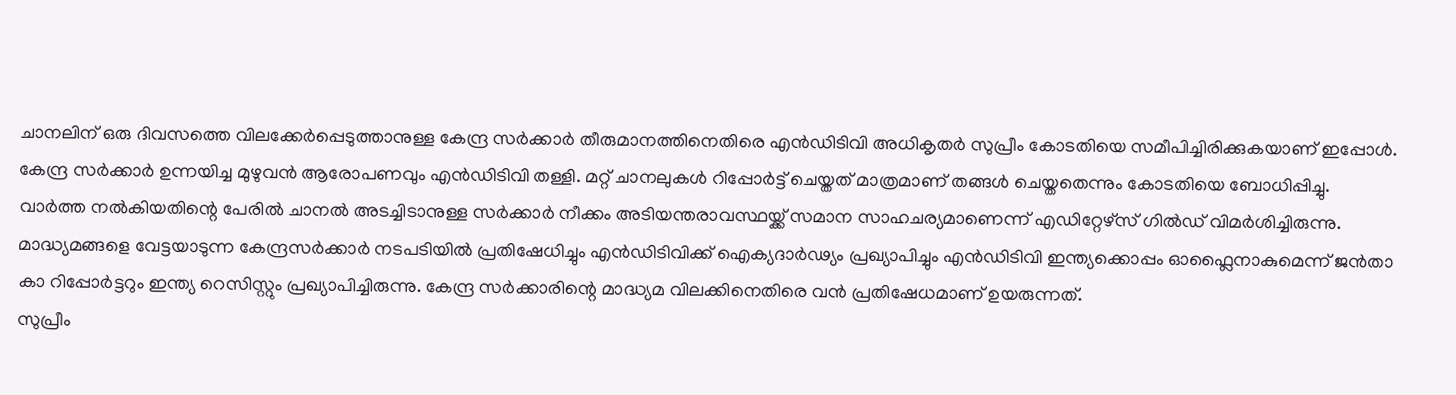ചാനലിന് ഒരു ദിവസത്തെ വിലക്കേർപ്പെടുത്താനുള്ള കേന്ദ്ര സർക്കാർ തീരുമാനത്തിനെതിരെ എൻഡിടിവി അധികൃതർ സുപ്രീം കോടതിയെ സമീപിച്ചിരിക്കുകയാണ് ഇപ്പോൾ. കേന്ദ്ര സർക്കാർ ഉന്നയിച്ച മുഴുവൻ ആരോപണവും എൻഡിടിവി തള്ളി. മറ്റ് ചാനലുകൾ റിപ്പോർട്ട് ചെയ്തത് മാത്രമാണ് തങ്ങൾ ചെയ്തതെന്നും കോടതിയെ ബോധിപ്പിച്ചു.
വാർത്ത നൽകിയതിന്റെ പേരിൽ ചാനൽ അടച്ചിടാനുള്ള സർക്കാർ നീക്കം അടിയന്തരാവസ്ഥയ്ക്ക് സമാന സാഹചര്യമാണെന്ന് എഡിറ്റേഴ്സ് ഗിൽഡ് വിമർശിച്ചിരുന്നു. മാദ്ധ്യമങ്ങളെ വേട്ടയാടുന്ന കേന്ദ്രസർക്കാർ നടപടിയിൽ പ്രതിഷേധിച്ചും എൻഡിടിവിക്ക് ഐക്യദാർഢ്യം പ്രഖ്യാപിച്ചും എൻഡിടിവി ഇന്ത്യക്കൊപ്പം ഓഫ്ലൈനാകുമെന്ന് ജൻതാ കാ റിപ്പോർട്ടറും ഇന്ത്യ റെസിസ്റ്റും പ്രഖ്യാപിച്ചിരുന്നു. കേന്ദ്ര സർക്കാരിന്റെ മാദ്ധ്യമ വിലക്കിനെതിരെ വൻ പ്രതിഷേധമാണ് ഉയരുന്നത്.
സുപ്രീം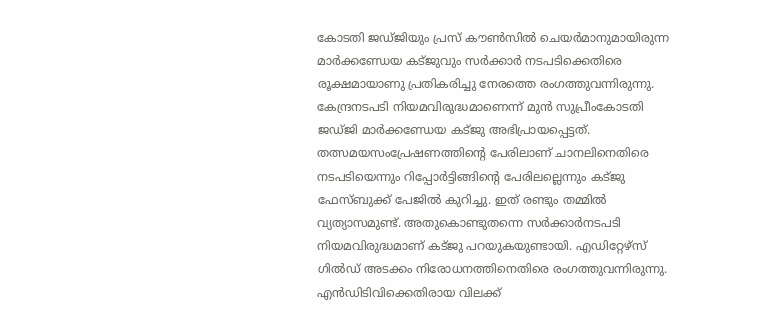കോടതി ജഡ്ജിയും പ്രസ് കൗൺസിൽ ചെയർമാനുമായിരുന്ന മാർക്കണ്ഡേയ കട്ജുവും സർക്കാർ നടപടിക്കെതിരെ രൂക്ഷമായാണു പ്രതികരിച്ചു നേരത്തെ രംഗത്തുവന്നിരുന്നു. കേന്ദ്രനടപടി നിയമവിരുദ്ധമാണെന്ന് മുൻ സുപ്രീംകോടതി ജഡ്ജി മാർക്കണ്ഡേയ കട്ജു അഭിപ്രായപ്പെട്ടത്. തത്സമയസംപ്രേഷണത്തിന്റെ പേരിലാണ് ചാനലിനെതിരെ നടപടിയെന്നും റിപ്പോർട്ടിങ്ങിന്റെ പേരിലല്ലെന്നും കട്ജു ഫേസ്ബുക്ക് പേജിൽ കുറിച്ചു. ഇത് രണ്ടും തമ്മിൽ വ്യത്യാസമുണ്ട്. അതുകൊണ്ടുതന്നെ സർക്കാർനടപടി നിയമവിരുദ്ധമാണ് കട്ജു പറയുകയുണ്ടായി. എഡിറ്റേഴ്സ് ഗിൽഡ് അടക്കം നിരോധനത്തിനെതിരെ രംഗത്തുവന്നിരുന്നു.
എൻഡിടിവിക്കെതിരായ വിലക്ക്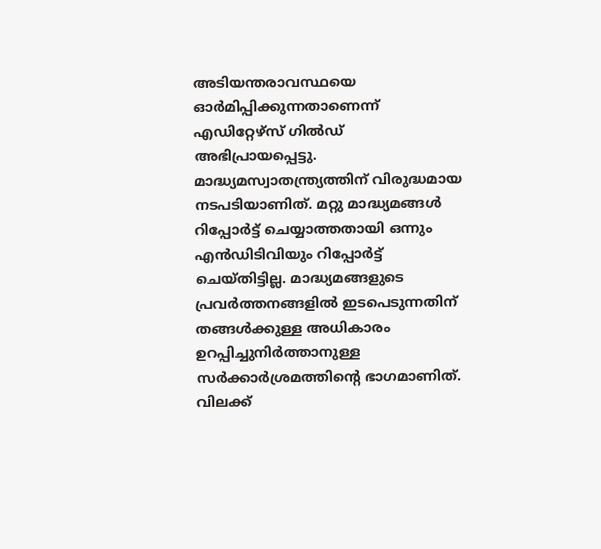അടിയന്തരാവസ്ഥയെ ഓർമിപ്പിക്കുന്നതാണെന്ന് എഡിറ്റേഴ്സ് ഗിൽഡ് അഭിപ്രായപ്പെട്ടു. മാദ്ധ്യമസ്വാതന്ത്ര്യത്തിന് വിരുദ്ധമായ നടപടിയാണിത്. മറ്റു മാദ്ധ്യമങ്ങൾ റിപ്പോർട്ട് ചെയ്യാത്തതായി ഒന്നും എൻഡിടിവിയും റിപ്പോർട്ട് ചെയ്തിട്ടില്ല. മാദ്ധ്യമങ്ങളുടെ പ്രവർത്തനങ്ങളിൽ ഇടപെടുന്നതിന് തങ്ങൾക്കുള്ള അധികാരം ഉറപ്പിച്ചുനിർത്താനുള്ള സർക്കാർശ്രമത്തിന്റെ ഭാഗമാണിത്. വിലക്ക്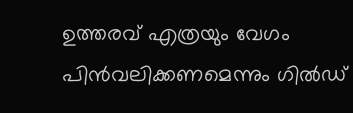ഉത്തരവ് എത്രയും വേഗം പിൻവലിക്കണമെന്നും ഗിൽഡ്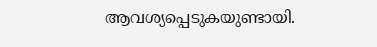ആവശ്യപ്പെടുകയുണ്ടായി.